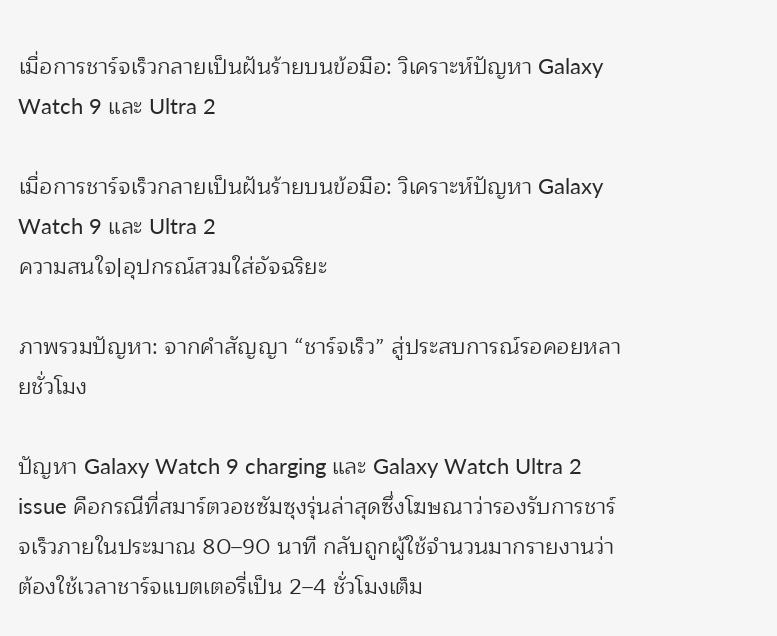เมื่อการชาร์จเร็วกลายเป็นฝันร้ายบนข้อมือ: วิเคราะห์ปัญหา Galaxy Watch 9 และ Ultra 2

เมื่อการชาร์จเร็วกลายเป็นฝันร้ายบนข้อมือ: วิเคราะห์ปัญหา Galaxy Watch 9 และ Ultra 2
ความสนใจ|อุปกรณ์สวมใส่อัจฉริยะ

ภาพรวมปัญหา: จากคำสัญญา “ชาร์จเร็ว” สู่ประสบการณ์รอคอยหลายชั่วโมง

ปัญหา Galaxy Watch 9 charging และ Galaxy Watch Ultra 2 issue คือกรณีที่สมาร์ตวอชซัมซุงรุ่นล่าสุดซึ่งโฆษณาว่ารองรับการชาร์จเร็วภายในประมาณ 80–90 นาที กลับถูกผู้ใช้จำนวนมากรายงานว่าต้องใช้เวลาชาร์จแบตเตอรี่เป็น 2–4 ชั่วโมงเต็ม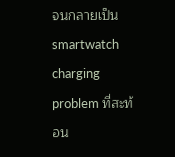จนกลายเป็น smartwatch charging problem ที่สะท้อน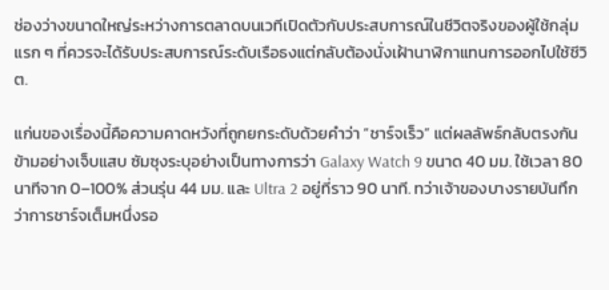ช่องว่างขนาดใหญ่ระหว่างการตลาดบนเวทีเปิดตัวกับประสบการณ์ในชีวิตจริงของผู้ใช้กลุ่มแรก ๆ ที่ควรจะได้รับประสบการณ์ระดับเรือธงแต่กลับต้องนั่งเฝ้านาฬิกาแทนการออกไปใช้ชีวิต.

แก่นของเรื่องนี้คือความคาดหวังที่ถูกยกระดับด้วยคำว่า “ชาร์จเร็ว” แต่ผลลัพธ์กลับตรงกันข้ามอย่างเจ็บแสบ ซัมซุงระบุอย่างเป็นทางการว่า Galaxy Watch 9 ขนาด 40 มม. ใช้เวลา 80 นาทีจาก 0–100% ส่วนรุ่น 44 มม. และ Ultra 2 อยู่ที่ราว 90 นาที. ทว่าเจ้าของบางรายบันทึกว่าการชาร์จเต็มหนึ่งรอ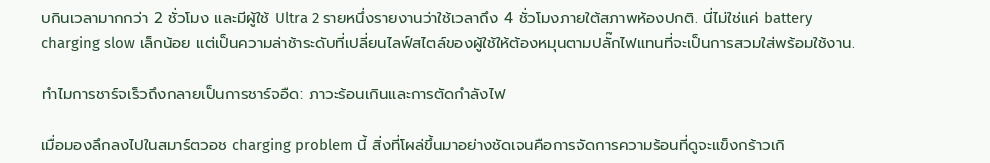บกินเวลามากกว่า 2 ชั่วโมง และมีผู้ใช้ Ultra 2 รายหนึ่งรายงานว่าใช้เวลาถึง 4 ชั่วโมงภายใต้สภาพห้องปกติ. นี่ไม่ใช่แค่ battery charging slow เล็กน้อย แต่เป็นความล่าช้าระดับที่เปลี่ยนไลฟ์สไตล์ของผู้ใช้ให้ต้องหมุนตามปลั๊กไฟแทนที่จะเป็นการสวมใส่พร้อมใช้งาน.

ทำไมการชาร์จเร็วถึงกลายเป็นการชาร์จอืด: ภาวะร้อนเกินและการตัดกำลังไฟ

เมื่อมองลึกลงไปในสมาร์ตวอช charging problem นี้ สิ่งที่โผล่ขึ้นมาอย่างชัดเจนคือการจัดการความร้อนที่ดูจะแข็งกร้าวเกิ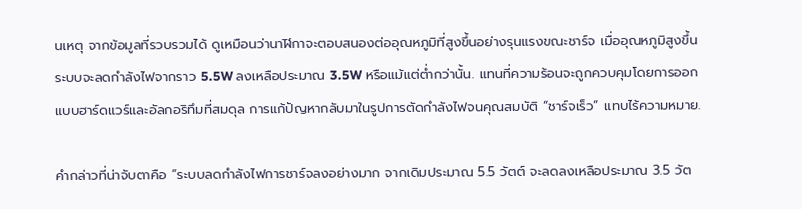นเหตุ จากข้อมูลที่รวบรวมได้ ดูเหมือนว่านาฬิกาจะตอบสนองต่ออุณหภูมิที่สูงขึ้นอย่างรุนแรงขณะชาร์จ เมื่ออุณหภูมิสูงขึ้น ระบบจะลดกำลังไฟจากราว 5.5W ลงเหลือประมาณ 3.5W หรือแม้แต่ต่ำกว่านั้น. แทนที่ความร้อนจะถูกควบคุมโดยการออกแบบฮาร์ดแวร์และอัลกอริทึมที่สมดุล การแก้ปัญหากลับมาในรูปการตัดกำลังไฟจนคุณสมบัติ “ชาร์จเร็ว” แทบไร้ความหมาย.

คำกล่าวที่น่าจับตาคือ “ระบบลดกำลังไฟการชาร์จลงอย่างมาก จากเดิมประมาณ 5.5 วัตต์ จะลดลงเหลือประมาณ 3.5 วัต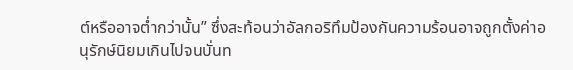ต์หรืออาจต่ำกว่านั้น” ซึ่งสะท้อนว่าอัลกอริทึมป้องกันความร้อนอาจถูกตั้งค่าอนุรักษ์นิยมเกินไปจนบั่นท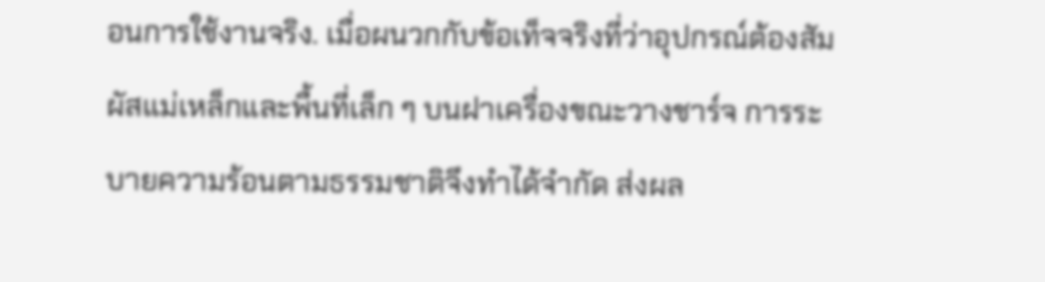อนการใช้งานจริง. เมื่อผนวกกับข้อเท็จจริงที่ว่าอุปกรณ์ต้องสัมผัสแม่เหล็กและพื้นที่เล็ก ๆ บนฝาเครื่องขณะวางชาร์จ การระบายความร้อนตามธรรมชาติจึงทำได้จำกัด ส่งผล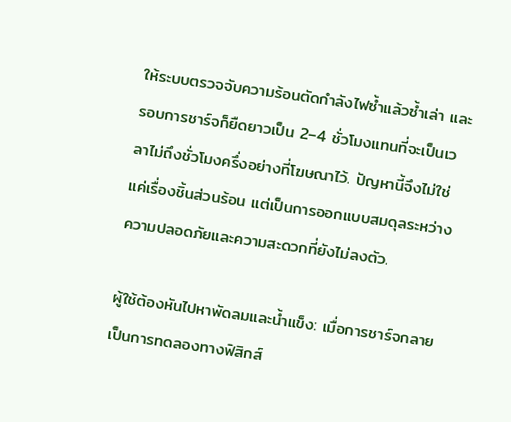ให้ระบบตรวจจับความร้อนตัดกำลังไฟซ้ำแล้วซ้ำเล่า และรอบการชาร์จก็ยืดยาวเป็น 2–4 ชั่วโมงแทนที่จะเป็นเวลาไม่ถึงชั่วโมงครึ่งอย่างที่โฆษณาไว้. ปัญหานี้จึงไม่ใช่แค่เรื่องชิ้นส่วนร้อน แต่เป็นการออกแบบสมดุลระหว่างความปลอดภัยและความสะดวกที่ยังไม่ลงตัว.

ผู้ใช้ต้องหันไปหาพัดลมและน้ำแข็ง: เมื่อการชาร์จกลายเป็นการทดลองทางฟิสิกส์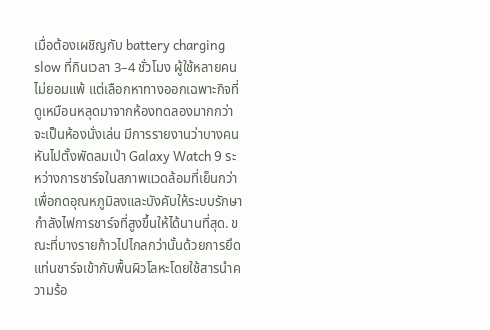เมื่อต้องเผชิญกับ battery charging slow ที่กินเวลา 3–4 ชั่วโมง ผู้ใช้หลายคนไม่ยอมแพ้ แต่เลือกหาทางออกเฉพาะกิจที่ดูเหมือนหลุดมาจากห้องทดลองมากกว่าจะเป็นห้องนั่งเล่น มีการรายงานว่าบางคนหันไปตั้งพัดลมเป่า Galaxy Watch 9 ระหว่างการชาร์จในสภาพแวดล้อมที่เย็นกว่า เพื่อกดอุณหภูมิลงและบังคับให้ระบบรักษากำลังไฟการชาร์จที่สูงขึ้นให้ได้นานที่สุด. ขณะที่บางรายก้าวไปไกลกว่านั้นด้วยการยึดแท่นชาร์จเข้ากับพื้นผิวโลหะโดยใช้สารนำความร้อ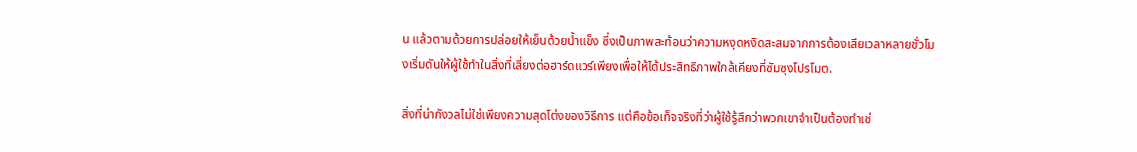น แล้วตามด้วยการปล่อยให้เย็นด้วยน้ำแข็ง ซึ่งเป็นภาพสะท้อนว่าความหงุดหงิดสะสมจากการต้องเสียเวลาหลายชั่วโมงเริ่มดันให้ผู้ใช้ทำในสิ่งที่เสี่ยงต่อฮาร์ดแวร์เพียงเพื่อให้ได้ประสิทธิภาพใกล้เคียงที่ซัมซุงโปรโมต.

สิ่งที่น่ากังวลไม่ใช่เพียงความสุดโต่งของวิธีการ แต่คือข้อเท็จจริงที่ว่าผู้ใช้รู้สึกว่าพวกเขาจำเป็นต้องทำเช่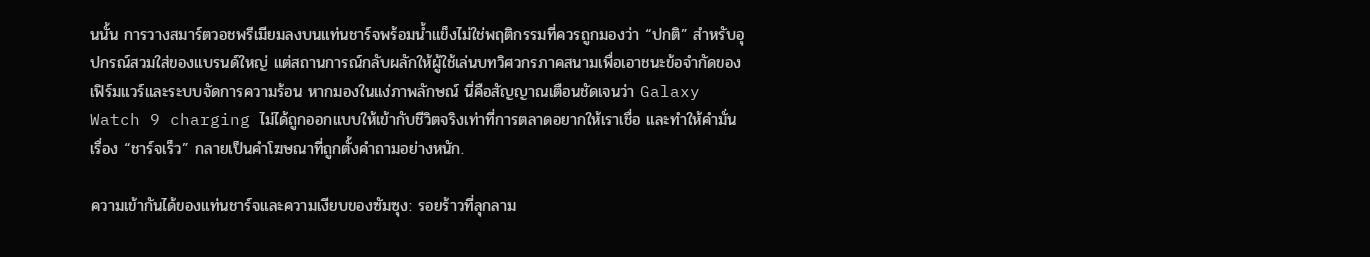นนั้น การวางสมาร์ตวอชพรีเมียมลงบนแท่นชาร์จพร้อมน้ำแข็งไม่ใช่พฤติกรรมที่ควรถูกมองว่า “ปกติ” สำหรับอุปกรณ์สวมใส่ของแบรนด์ใหญ่ แต่สถานการณ์กลับผลักให้ผู้ใช้เล่นบทวิศวกรภาคสนามเพื่อเอาชนะข้อจำกัดของเฟิร์มแวร์และระบบจัดการความร้อน หากมองในแง่ภาพลักษณ์ นี่คือสัญญาณเตือนชัดเจนว่า Galaxy Watch 9 charging ไม่ได้ถูกออกแบบให้เข้ากับชีวิตจริงเท่าที่การตลาดอยากให้เราเชื่อ และทำให้คำมั่นเรื่อง “ชาร์จเร็ว” กลายเป็นคำโฆษณาที่ถูกตั้งคำถามอย่างหนัก.

ความเข้ากันได้ของแท่นชาร์จและความเงียบของซัมซุง: รอยร้าวที่ลุกลาม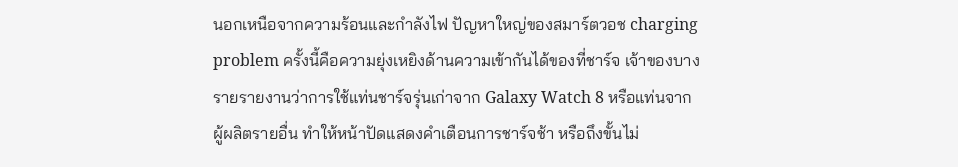นอกเหนือจากความร้อนและกำลังไฟ ปัญหาใหญ่ของสมาร์ตวอช charging problem ครั้งนี้คือความยุ่งเหยิงด้านความเข้ากันได้ของที่ชาร์จ เจ้าของบางรายรายงานว่าการใช้แท่นชาร์จรุ่นเก่าจาก Galaxy Watch 8 หรือแท่นจากผู้ผลิตรายอื่น ทำให้หน้าปัดแสดงคำเตือนการชาร์จช้า หรือถึงขั้นไม่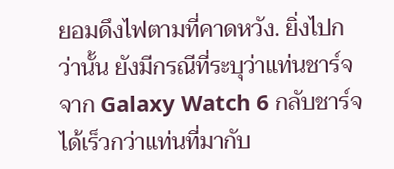ยอมดึงไฟตามที่คาดหวัง. ยิ่งไปกว่านั้น ยังมีกรณีที่ระบุว่าแท่นชาร์จจาก Galaxy Watch 6 กลับชาร์จได้เร็วกว่าแท่นที่มากับ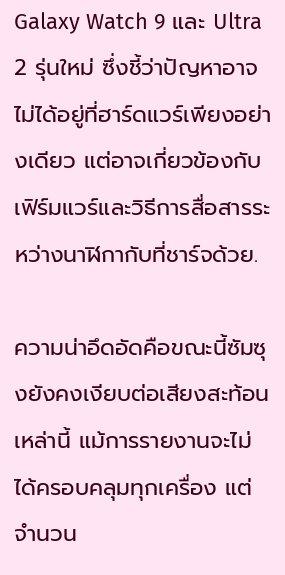Galaxy Watch 9 และ Ultra 2 รุ่นใหม่ ซึ่งชี้ว่าปัญหาอาจไม่ได้อยู่ที่ฮาร์ดแวร์เพียงอย่างเดียว แต่อาจเกี่ยวข้องกับเฟิร์มแวร์และวิธีการสื่อสารระหว่างนาฬิกากับที่ชาร์จด้วย.

ความน่าอึดอัดคือขณะนี้ซัมซุงยังคงเงียบต่อเสียงสะท้อนเหล่านี้ แม้การรายงานจะไม่ได้ครอบคลุมทุกเครื่อง แต่จำนวน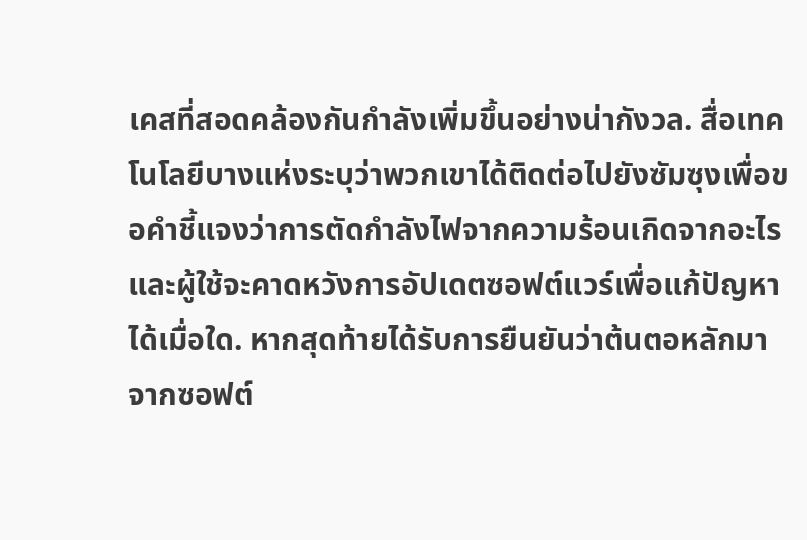เคสที่สอดคล้องกันกำลังเพิ่มขึ้นอย่างน่ากังวล. สื่อเทคโนโลยีบางแห่งระบุว่าพวกเขาได้ติดต่อไปยังซัมซุงเพื่อขอคำชี้แจงว่าการตัดกำลังไฟจากความร้อนเกิดจากอะไร และผู้ใช้จะคาดหวังการอัปเดตซอฟต์แวร์เพื่อแก้ปัญหาได้เมื่อใด. หากสุดท้ายได้รับการยืนยันว่าต้นตอหลักมาจากซอฟต์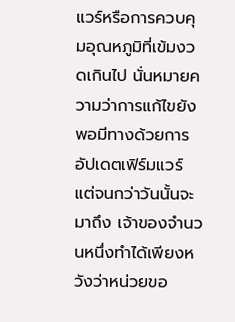แวร์หรือการควบคุมอุณหภูมิที่เข้มงวดเกินไป นั่นหมายความว่าการแก้ไขยังพอมีทางด้วยการอัปเดตเฟิร์มแวร์ แต่จนกว่าวันนั้นจะมาถึง เจ้าของจำนวนหนึ่งทำได้เพียงหวังว่าหน่วยขอ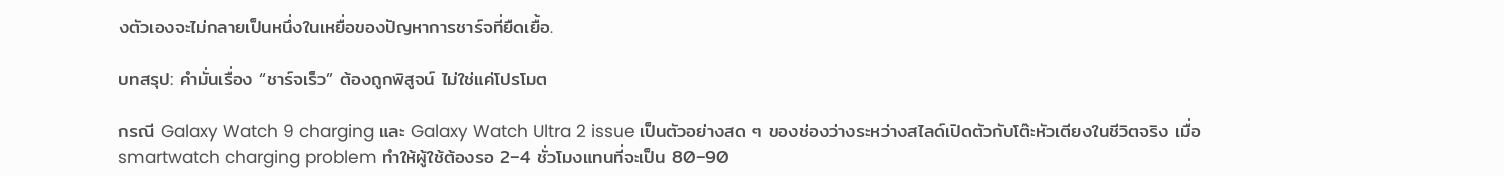งตัวเองจะไม่กลายเป็นหนึ่งในเหยื่อของปัญหาการชาร์จที่ยืดเยื้อ.

บทสรุป: คำมั่นเรื่อง “ชาร์จเร็ว” ต้องถูกพิสูจน์ ไม่ใช่แค่โปรโมต

กรณี Galaxy Watch 9 charging และ Galaxy Watch Ultra 2 issue เป็นตัวอย่างสด ๆ ของช่องว่างระหว่างสไลด์เปิดตัวกับโต๊ะหัวเตียงในชีวิตจริง เมื่อ smartwatch charging problem ทำให้ผู้ใช้ต้องรอ 2–4 ชั่วโมงแทนที่จะเป็น 80–90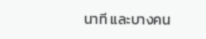นาที และบางคน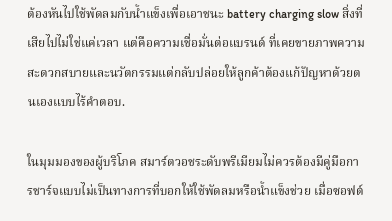ต้องหันไปใช้พัดลมกับน้ำแข็งเพื่อเอาชนะ battery charging slow สิ่งที่เสียไปไม่ใช่แค่เวลา แต่คือความเชื่อมั่นต่อแบรนด์ ที่เคยขายภาพความสะดวกสบายและนวัตกรรมแต่กลับปล่อยให้ลูกค้าต้องแก้ปัญหาด้วยตนเองแบบไร้คำตอบ.

ในมุมมองของผู้บริโภค สมาร์ตวอชระดับพรีเมียมไม่ควรต้องมีคู่มือการชาร์จแบบไม่เป็นทางการที่บอกให้ใช้พัดลมหรือน้ำแข็งช่วย เมื่อซอฟต์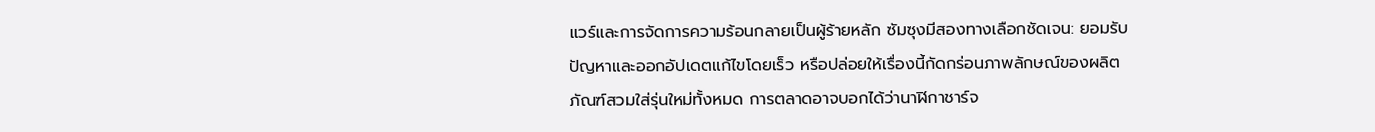แวร์และการจัดการความร้อนกลายเป็นผู้ร้ายหลัก ซัมซุงมีสองทางเลือกชัดเจน: ยอมรับปัญหาและออกอัปเดตแก้ไขโดยเร็ว หรือปล่อยให้เรื่องนี้กัดกร่อนภาพลักษณ์ของผลิตภัณฑ์สวมใส่รุ่นใหม่ทั้งหมด การตลาดอาจบอกได้ว่านาฬิกาชาร์จ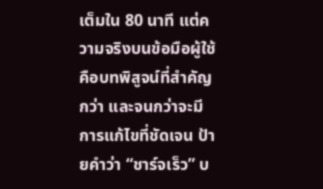เต็มใน 80 นาที แต่ความจริงบนข้อมือผู้ใช้คือบทพิสูจน์ที่สำคัญกว่า และจนกว่าจะมีการแก้ไขที่ชัดเจน ป้ายคำว่า “ชาร์จเร็ว” บ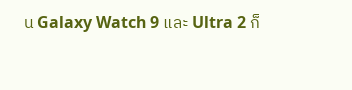น Galaxy Watch 9 และ Ultra 2 ก็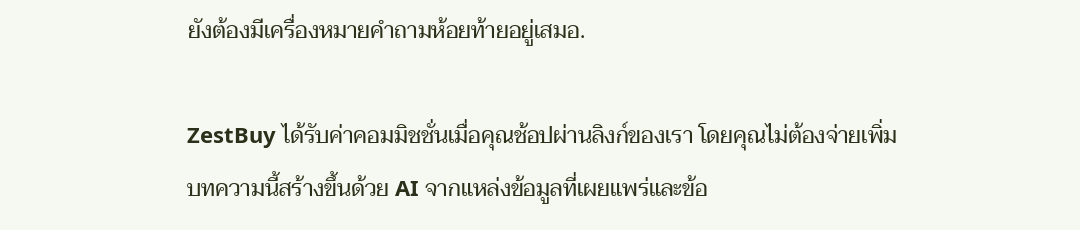ยังต้องมีเครื่องหมายคำถามห้อยท้ายอยู่เสมอ.

ZestBuy ได้รับค่าคอมมิชชั่นเมื่อคุณช้อปผ่านลิงก์ของเรา โดยคุณไม่ต้องจ่ายเพิ่ม บทความนี้สร้างขึ้นด้วย AI จากแหล่งข้อมูลที่เผยแพร่และข้อ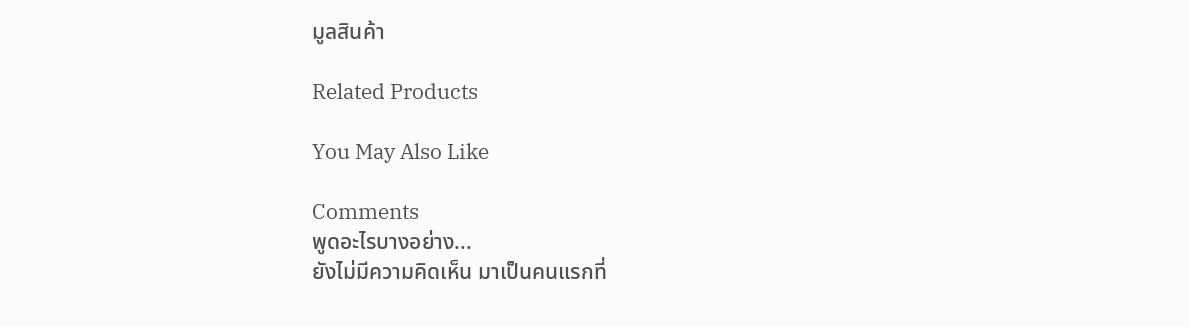มูลสินค้า

Related Products

You May Also Like

Comments
พูดอะไรบางอย่าง...
ยังไม่มีความคิดเห็น มาเป็นคนแรกที่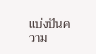แบ่งปันความ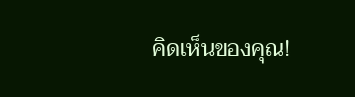คิดเห็นของคุณ!